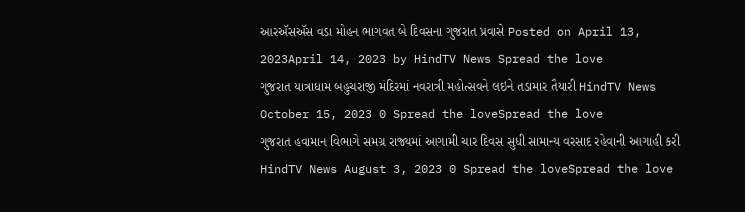આરઍસઍસ વડા મોહન ભાગવત બે દિવસના ગુજરાત પ્રવાસે Posted on April 13, 2023April 14, 2023 by HindTV News Spread the love
ગુજરાત યાત્રાધામ બહુચરાજી મંદિરમાં નવરાત્રી મહોત્સવને લઇને તડામાર તૈયારી HindTV News October 15, 2023 0 Spread the loveSpread the love
ગુજરાત હવામાન વિભાગે સમગ્ર રાજ્યમાં આગામી ચાર દિવસ સુધી સામાન્ય વરસાદ રહેવાની આગાહી કરી HindTV News August 3, 2023 0 Spread the loveSpread the love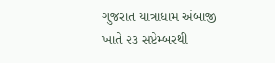ગુજરાત યાત્રાધામ અંબાજી ખાતે ૨૩ સપ્ટેમ્બરથી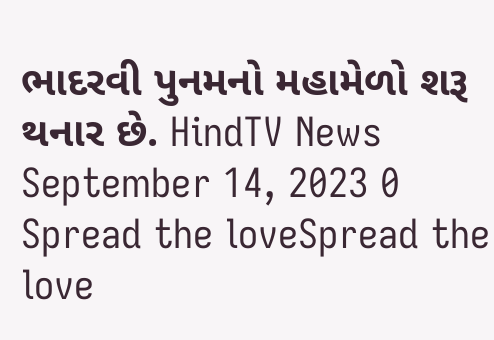ભાદરવી પુનમનો મહામેળો શરૂ થનાર છે. HindTV News September 14, 2023 0 Spread the loveSpread the love